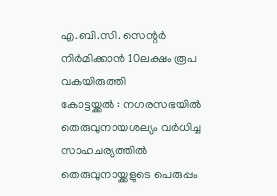എ.ബി.സി. സെന്റർ നിർമിക്കാൻ 10ലക്ഷം രൂപ വകയിരുത്തി
കോട്ടയ്ക്കൽ : നഗരസഭയിൽ തെരുവുനായശല്യം വർധിച്ച സാഹചര്യത്തിൽ
തെരുവുനായ്ക്കളുടെ പെരുപ്പം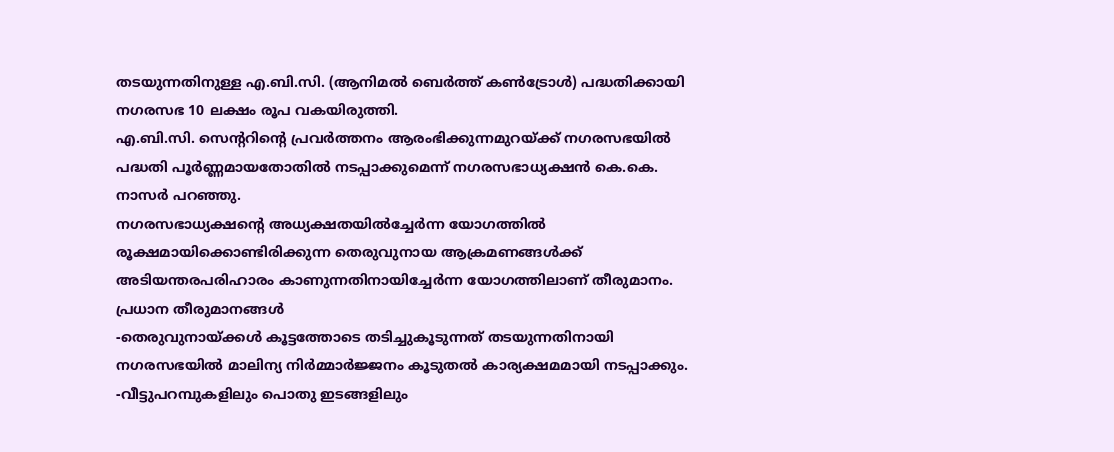തടയുന്നതിനുള്ള എ.ബി.സി. (ആനിമൽ ബെർത്ത് കൺട്രോൾ) പദ്ധതിക്കായി നഗരസഭ 10 ലക്ഷം രൂപ വകയിരുത്തി.
എ.ബി.സി. സെന്ററിന്റെ പ്രവർത്തനം ആരംഭിക്കുന്നമുറയ്ക്ക് നഗരസഭയിൽ പദ്ധതി പൂർണ്ണമായതോതിൽ നടപ്പാക്കുമെന്ന് നഗരസഭാധ്യക്ഷൻ കെ.കെ. നാസർ പറഞ്ഞു.
നഗരസഭാധ്യക്ഷന്റെ അധ്യക്ഷതയിൽച്ചേർന്ന യോഗത്തിൽ രൂക്ഷമായിക്കൊണ്ടിരിക്കുന്ന തെരുവുനായ ആക്രമണങ്ങൾക്ക് അടിയന്തരപരിഹാരം കാണുന്നതിനായിച്ചേർന്ന യോഗത്തിലാണ് തീരുമാനം.
പ്രധാന തീരുമാനങ്ങൾ
-തെരുവുനായ്ക്കൾ കൂട്ടത്തോടെ തടിച്ചുകൂടുന്നത് തടയുന്നതിനായി നഗരസഭയിൽ മാലിന്യ നിർമ്മാർജ്ജനം കൂടുതൽ കാര്യക്ഷമമായി നടപ്പാക്കും.
-വീട്ടുപറമ്പുകളിലും പൊതു ഇടങ്ങളിലും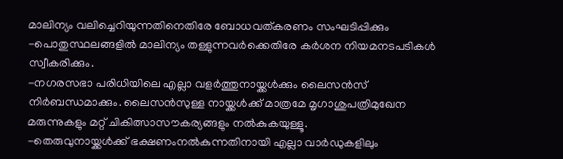മാലിന്യം വലിച്ചെറിയുന്നതിനെതിരേ ബോധവത്കരണം സംഘടിപ്പിക്കും
-പൊതുസ്ഥലങ്ങളിൽ മാലിന്യം തള്ളുന്നവർക്കെതിരേ കർശന നിയമനടപടികൾ സ്വീകരിക്കും.
-നഗരസഭാ പരിധിയിലെ എല്ലാ വളർത്തുനായ്ക്കൾക്കും ലൈസൻസ് നിർബന്ധമാക്കും. ലൈസൻസുള്ള നായ്ക്കൾക്ക് മാത്രമേ മൃഗാശുപത്രിമുഖേന മരുന്നുകളും മറ്റ് ചികിത്സാസൗകര്യങ്ങളും നൽകുകയുള്ളൂ.
-തെരുവുനായ്ക്കൾക്ക് ഭക്ഷണംനൽകുന്നതിനായി എല്ലാ വാർഡുകളിലും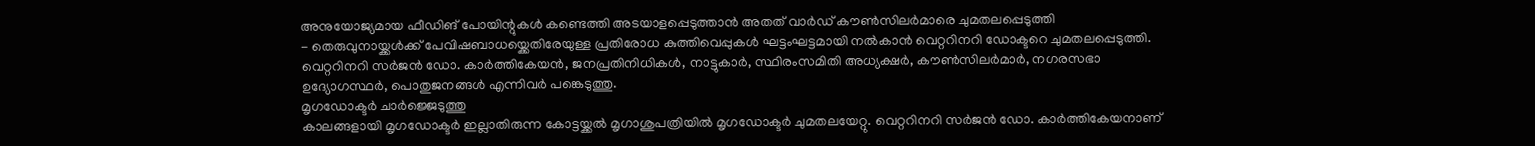അനുയോജ്യമായ ഫീഡിങ് പോയിന്റുകൾ കണ്ടെത്തി അടയാളപ്പെടുത്താൻ അതത് വാർഡ് കൗൺസിലർമാരെ ചുമതലപ്പെടുത്തി
- തെരുവുനായ്ക്കൾക്ക് പേവിഷബാധയ്ക്കെതിരേയുള്ള പ്രതിരോധ കുത്തിവെപ്പുകൾ ഘട്ടംഘട്ടമായി നൽകാൻ വെറ്ററിനറി ഡോക്ടറെ ചുമതലപ്പെടുത്തി.
വെറ്ററിനറി സർജൻ ഡോ. കാർത്തികേയൻ, ജനപ്രതിനിധികൾ, നാട്ടുകാർ, സ്ഥിരംസമിതി അധ്യക്ഷർ, കൗൺസിലർമാർ, നഗരസഭാ ഉദ്യോഗസ്ഥർ, പൊതുജനങ്ങൾ എന്നിവർ പങ്കെടുത്തു.
മൃഗഡോക്ടർ ചാർജ്ജെടുത്തു
കാലങ്ങളായി മൃഗഡോക്ടർ ഇല്ലാതിരുന്ന കോട്ടയ്ക്കൽ മൃഗാശുപത്രിയിൽ മൃഗഡോക്ടർ ചുമതലയേറ്റു. വെറ്ററിനറി സർജൻ ഡോ. കാർത്തികേയനാണ്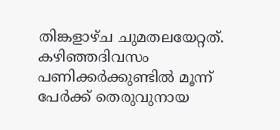തിങ്കളാഴ്ച ചുമതലയേറ്റത്. കഴിഞ്ഞദിവസം പണിക്കർക്കുണ്ടിൽ മൂന്ന് പേർക്ക് തെരുവുനായ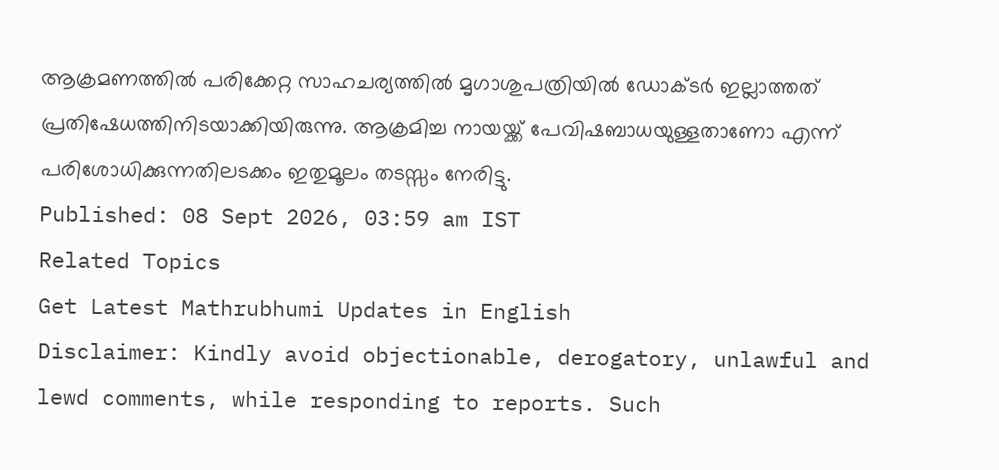ആക്രമണത്തിൽ പരിക്കേറ്റ സാഹചര്യത്തിൽ മൃഗാശുപത്രിയിൽ ഡോക്ടർ ഇല്ലാത്തത് പ്രതിഷേധത്തിനിടയാക്കിയിരുന്നു. ആക്രമിച്ച നായയ്ക്ക് പേവിഷബാധയുള്ളതാണോ എന്ന് പരിശോധിക്കുന്നതിലടക്കം ഇതുമൂലം തടസ്സം നേരിട്ടു.
Published: 08 Sept 2026, 03:59 am IST
Related Topics
Get Latest Mathrubhumi Updates in English
Disclaimer: Kindly avoid objectionable, derogatory, unlawful and lewd comments, while responding to reports. Such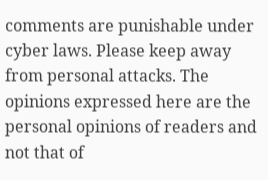comments are punishable under cyber laws. Please keep away from personal attacks. The opinions expressed here are the personal opinions of readers and not that of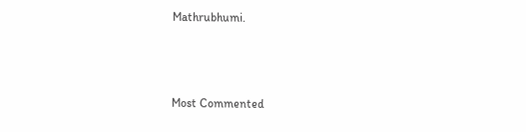Mathrubhumi.



Most Commented